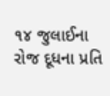૧૪ જુલાઈના રોજ દૂધના પ્રતિ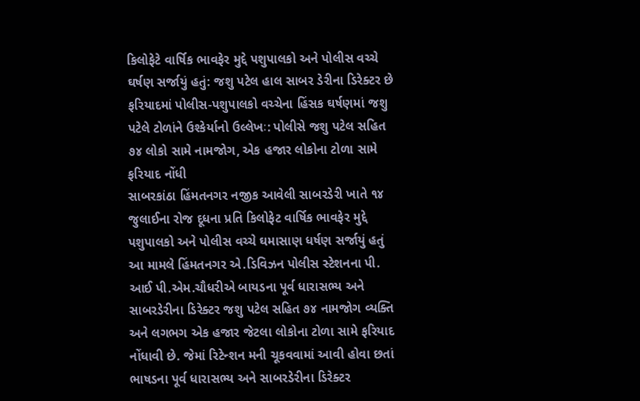કિલોફેટે વાર્ષિક ભાવફેર મુદ્દે પશુપાલકો અને પોલીસ વચ્ચે ઘર્ષણ સર્જાયું હતું: જશુ પટેલ હાલ સાબર ડેરીના ડિરેક્ટર છે
ફરિયાદમાં પોલીસ-પશુપાલકો વચ્ચેના હિંસક ઘર્ષણમાં જશુ પટેલે ટોળાંને ઉશ્કેર્યાનો ઉલ્લેખઃ: પોલીસે જશુ પટેલ સહિત ૭૪ લોકો સામે નામજોગ, એક હજાર લોકોના ટોળા સામે ફરિયાદ નોંધી
સાબરકાંઠા હિંમતનગર નજીક આવેલી સાબરડેરી ખાતે ૧૪ જુલાઈના રોજ દૂધના પ્રતિ કિલોફેટ વાર્ષિક ભાવફેર મુદ્દે પશુપાલકો અને પોલીસ વચ્ચે ઘમાસાણ ધર્ષણ સર્જાયું હતું આ મામલે હિંમતનગર એ.ડિવિઝન પોલીસ સ્ટેશનના પી. આઈ પી.એમ.ચૌધરીએ બાયડના પૂર્વ ધારાસભ્ય અને સાબરડેરીના ડિરેક્ટર જશુ પટેલ સહિત ૭૪ નામજોગ વ્યક્તિ અને લગભગ એક હજાર જેટલા લોકોના ટોળા સામે ફરિયાદ નોંધાવી છે. જેમાં રિટેન્શન મની ચૂકવવામાં આવી હોવા છતાં ભાષડના પૂર્વ ધારાસભ્ય અને સાબરડેરીના ડિરેક્ટર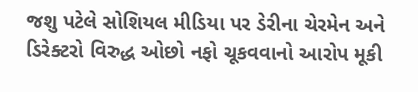જશુ પટેલે સોશિયલ મીડિયા પર ડેરીના ચેરમેન અને ડિરેક્ટરો વિરુદ્ધ ઓછો નફો ચૂકવવાનો આરોપ મૂકી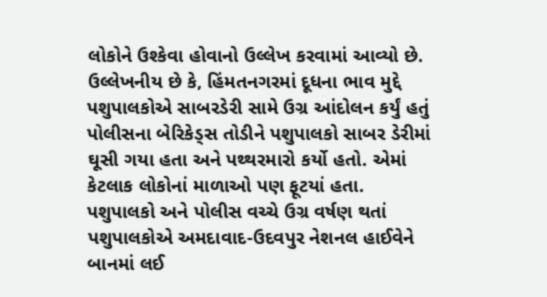લોકોને ઉશ્કેવા હોવાનો ઉલ્લેખ કરવામાં આવ્યો છે.
ઉલ્લેખનીય છે કે, હિંમતનગરમાં દૂધના ભાવ મુદ્દે પશુપાલકોએ સાબરડેરી સામે ઉગ્ર આંદોલન કર્યું હતું પોલીસના બેરિકેડ્સ તોડીને પશુપાલકો સાબર ડેરીમાં ઘૂસી ગયા હતા અને પથ્થરમારો કર્યો હતો. એમાં કેટલાક લોકોનાં માળાઓ પણ ફૂટયાં હતા. પશુપાલકો અને પોલીસ વચ્ચે ઉગ્ર વર્ષણ થતાં પશુપાલકોએ અમદાવાદ-ઉદવપુર નેશનલ હાઈવેને બાનમાં લઈ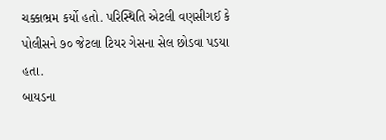ચક્કાભ્રમ કર્યો હતો. પરિસ્થિતિ એટલી વણસીગઈ કે પોલીસને ૭૦ જેટલા ટિયર ગેસના સેલ છોડવા પડયા હતા.
બાયડના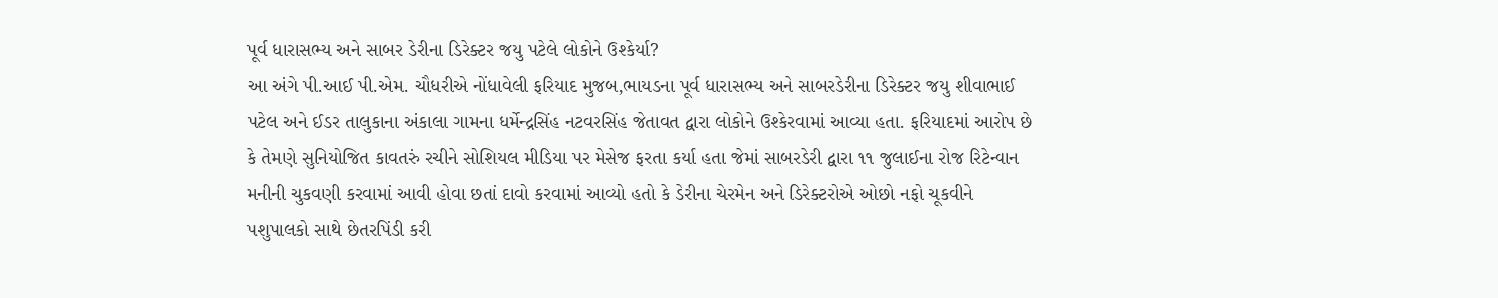પૂર્વ ધારાસભ્ય અને સાબર ડેરીના ડિરેક્ટર જયુ પટેલે લોકોને ઉશ્કેર્યા?
આ અંગે પી.આઈ પી.એમ. ચૌધરીએ નોંધાવેલી ફરિયાદ મુજબ,ભાયડના પૂર્વ ધારાસભ્ય અને સાબરડેરીના ડિરેક્ટર જયુ શીવાભાઈ પટેલ અને ઈડર તાલુકાના અંકાલા ગામના ધર્મેન્દ્રસિંહ નટવરસિંહ જેતાવત દ્વારા લોકોને ઉશ્કેરવામાં આવ્યા હતા. ફરિયાદમાં આરોપ છે કે તેમણે સુનિયોજિત કાવતરું રચીને સોશિયલ મીડિયા પર મેસેજ ફરતા કર્યા હતા જેમાં સાબરડેરી દ્વારા ૧૧ જુલાઈના રોજ રિટેન્વાન મનીની ચુકવણી કરવામાં આવી હોવા છતાં દાવો કરવામાં આવ્યો હતો કે ડેરીના ચેરમેન અને ડિરેક્ટરોએ ઓછો નફો ચૂકવીને
પશુપાલકો સાથે છેતરપિંડી કરી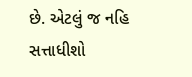છે. એટલું જ નહિ સત્તાધીશો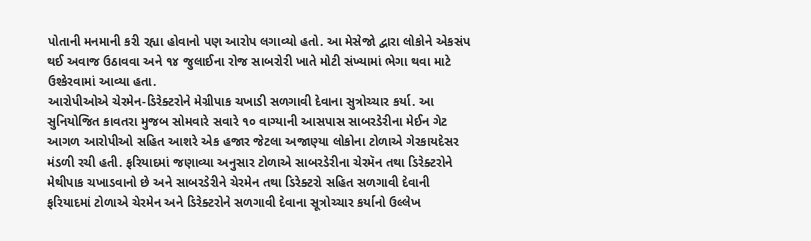પોતાની મનમાની કરી રહ્યા હોવાનો પણ આરોપ લગાવ્યો હતો. આ મેસેજો દ્વારા લોકોને એકસંપ થઈ અવાજ ઉઠાવવા અને ૧૪ જુલાઈના રોજ સાબરોરી ખાતે મોટી સંખ્યામાં ભેગા થવા માટે ઉશ્કેરવામાં આવ્યા હતા.
આરોપીઓએ ચેરમેન-ડિરેક્ટરોને મેગ્રીપાક ચખાડી સળગાવી દેવાના સુત્રોચ્ચાર કર્યા. આ સુનિયોજિત કાવતરા મુજબ સોમવારે સવારે ૧૦ વાગ્યાની આસપાસ સાબરડેરીના મેઈન ગેટ આગળ આરોપીઓ સહિત આશરે એક હજાર જેટલા અજાણ્યા લોકોના ટોળાએ ગેરકાયદેસર મંડળી રચી હતી. ફરિયાદમાં જણાવ્યા અનુસાર ટોળાએ સાબરડેરીના ચેરમૅન તથા ડિરેક્ટરોને મેથીપાક ચખાડવાનો છે અને સાબરડેરીને ચેરમેન તથા ડિરેક્ટરો સહિત સળગાવી દેવાની
ફરિયાદમાં ટોળાએ ચેરમેન અને ડિરેક્ટરોને સળગાવી દેવાના સૂત્રોચ્ચાર કર્યાનો ઉલ્લેખ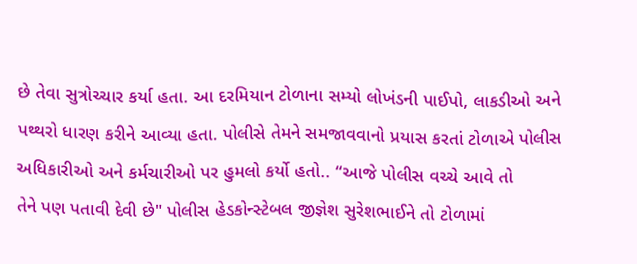છે તેવા સુત્રોચ્ચાર કર્યા હતા. આ દરમિયાન ટોળાના સમ્યો લોખંડની પાઈપો, લાકડીઓ અને પથ્થરો ધારણ કરીને આવ્યા હતા. પોલીસે તેમને સમજાવવાનો પ્રયાસ કરતાં ટોળાએ પોલીસ અધિકારીઓ અને કર્મચારીઓ પર હુમલો કર્યો હતો.. “આજે પોલીસ વચ્ચે આવે તો
તેને પણ પતાવી દેવી છે" પોલીસ હેડકોન્સ્ટેબલ જીજ્ઞેશ સુરેશભાઈને તો ટોળામાં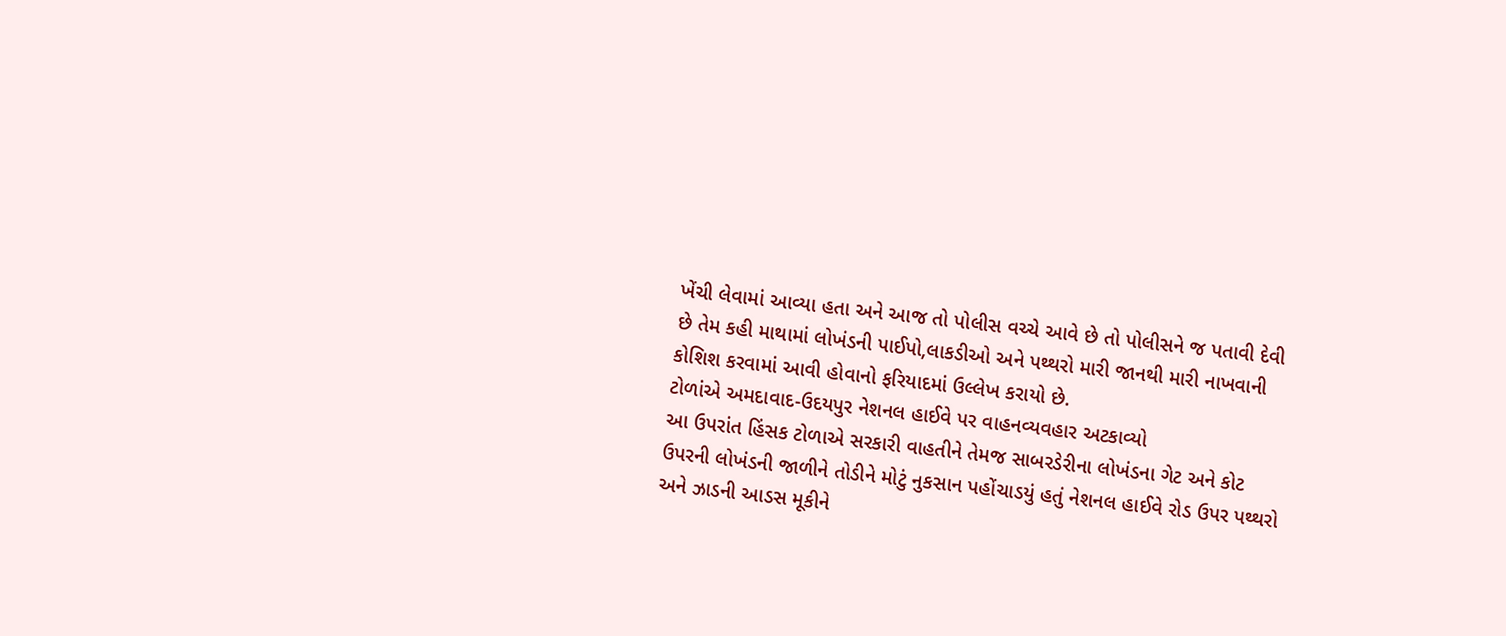ખેંચી લેવામાં આવ્યા હતા અને આજ તો પોલીસ વચ્ચે આવે છે તો પોલીસને જ પતાવી દેવી છે તેમ કહી માથામાં લોખંડની પાઈપો,લાકડીઓ અને પથ્થરો મારી જાનથી મારી નાખવાની કોશિશ કરવામાં આવી હોવાનો ફરિયાદમાં ઉલ્લેખ કરાયો છે.
ટોળાંએ અમદાવાદ-ઉદયપુર નેશનલ હાઈવે પર વાહનવ્યવહાર અટકાવ્યો
આ ઉપરાંત હિંસક ટોળાએ સરકારી વાહતીને તેમજ સાબરડેરીના લોખંડના ગેટ અને કોટ ઉપરની લોખંડની જાળીને તોડીને મોટું નુકસાન પહોંચાડયું હતું નેશનલ હાઈવે રોડ ઉપર પથ્થરો અને ઝાડની આડસ મૂકીને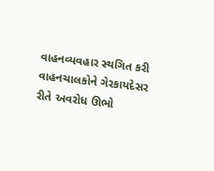વાહનવ્યવહાર સ્થગિત કરી વાહનચાલકોને ગેરકાયદેસર રીતે અવરોધ ઊભો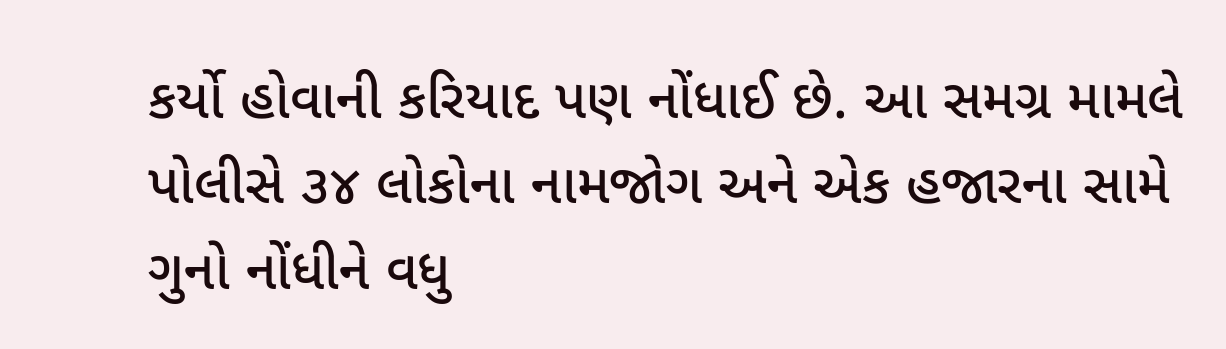કર્યો હોવાની કરિયાદ પણ નોંધાઈ છે. આ સમગ્ર મામલે પોલીસે ૩૪ લોકોના નામજોગ અને એક હજારના સામે ગુનો નોંધીને વધુ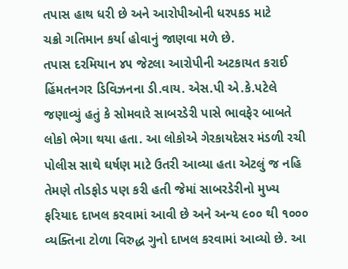તપાસ હાથ ધરી છે અને આરોપીઓની ધરપકડ માટે
ચક્રો ગતિમાન કર્યા હોવાનું જાણવા મળે છે.
તપાસ દરમિયાન ૪૫ જેટલા આરોપીની અટકાયત કરાઈ
હિંમતનગર ડિવિઝનના ડી.વાય. એસ.પી એ.કે.પટેલે જણાવ્યું હતું કે સોમવારે સાબરડેરી પાસે ભાવફેર બાબતે લોકો ભેગા થયા હતા. આ લોકોએ ગેરકાયદેસર મંડળી રચી પોલીસ સાથે ઘર્ષણ માટે ઉતરી આવ્યા હતા એટલું જ નહિ તેમણે તોડફોડ પણ કરી હતી જેમાં સાબરડેરીનો મુખ્ય
ફરિયાદ દાખલ કરવામાં આવી છે અને અન્ય ૯૦૦ થી ૧૦૦૦ વ્યક્તિના ટોળા વિરુદ્ધ ગુનો દાખલ કરવામાં આવ્યો છે. આ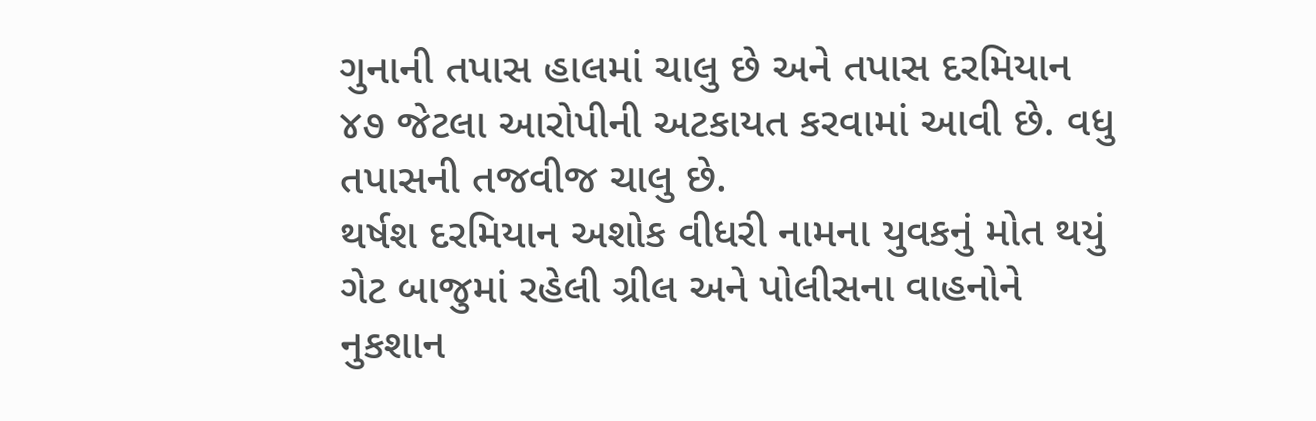ગુનાની તપાસ હાલમાં ચાલુ છે અને તપાસ દરમિયાન ૪૭ જેટલા આરોપીની અટકાયત કરવામાં આવી છે. વધુ તપાસની તજવીજ ચાલુ છે.
થર્ષશ દરમિયાન અશોક વીધરી નામના યુવકનું મોત થયું
ગેટ બાજુમાં રહેલી ગ્રીલ અને પોલીસના વાહનોને નુકશાન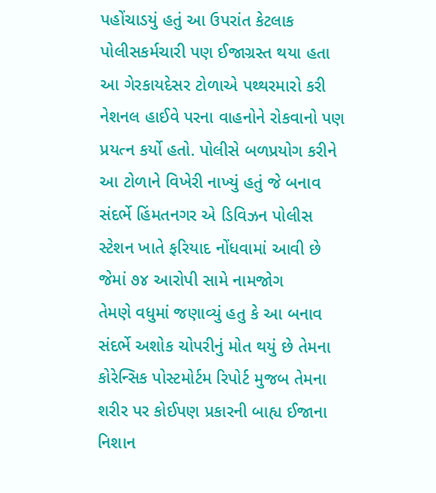પહોંચાડયું હતું આ ઉપરાંત કેટલાક પોલીસકર્મચારી પણ ઈજાગ્રસ્ત થયા હતા આ ગેરકાયદેસર ટોળાએ પથ્થરમારો કરી નેશનલ હાઈવે પરના વાહનોને રોકવાનો પણ પ્રયત્ન કર્યો હતો. પોલીસે બળપ્રયોગ કરીને આ ટોળાને વિખેરી નાખ્યું હતું જે બનાવ સંદર્ભે હિંમતનગર એ ડિવિઝન પોલીસ સ્ટેશન ખાતે ફરિયાદ નોંધવામાં આવી છે જેમાં ૭૪ આરોપી સામે નામજોગ
તેમણે વધુમાં જણાવ્યું હતુ કે આ બનાવ સંદર્ભે અશોક ચોપરીનું મોત થયું છે તેમના કોરેન્સિક પોસ્ટમોર્ટમ રિપોર્ટ મુજબ તેમના શરીર પર કોઈપણ પ્રકારની બાહ્ય ઈજાના નિશાન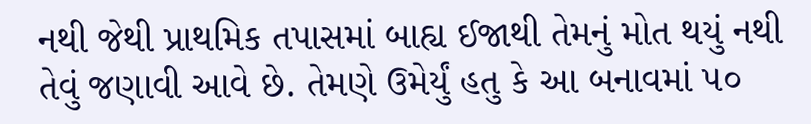નથી જેથી પ્રાથમિક તપાસમાં બાહ્ય ઈજાથી તેમનું મોત થયું નથી તેવું જણાવી આવે છે. તેમણે ઉમેર્યું હતુ કે આ બનાવમાં ૫૦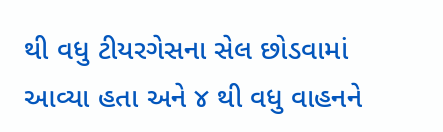થી વધુ ટીયરગેસના સેલ છોડવામાં આવ્યા હતા અને ૪ થી વધુ વાહનને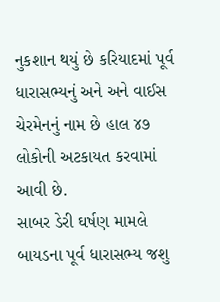નુકશાન થયું છે કરિયાદમાં પૂર્વ ધારાસભ્યનું અને અને વાઈસ ચેરમેનનું નામ છે હાલ ૪૭ લોકોની અટકાયત કરવામાં આવી છે.
સાબર ડેરી ઘર્ષણ મામલે બાયડના પૂર્વ ધારાસભ્ય જશુ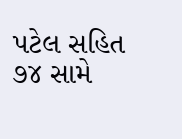પટેલ સહિત ૭૪ સામે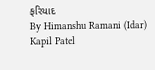ફરિયાદ
By Himanshu Ramani (Idar)
Kapil Patel